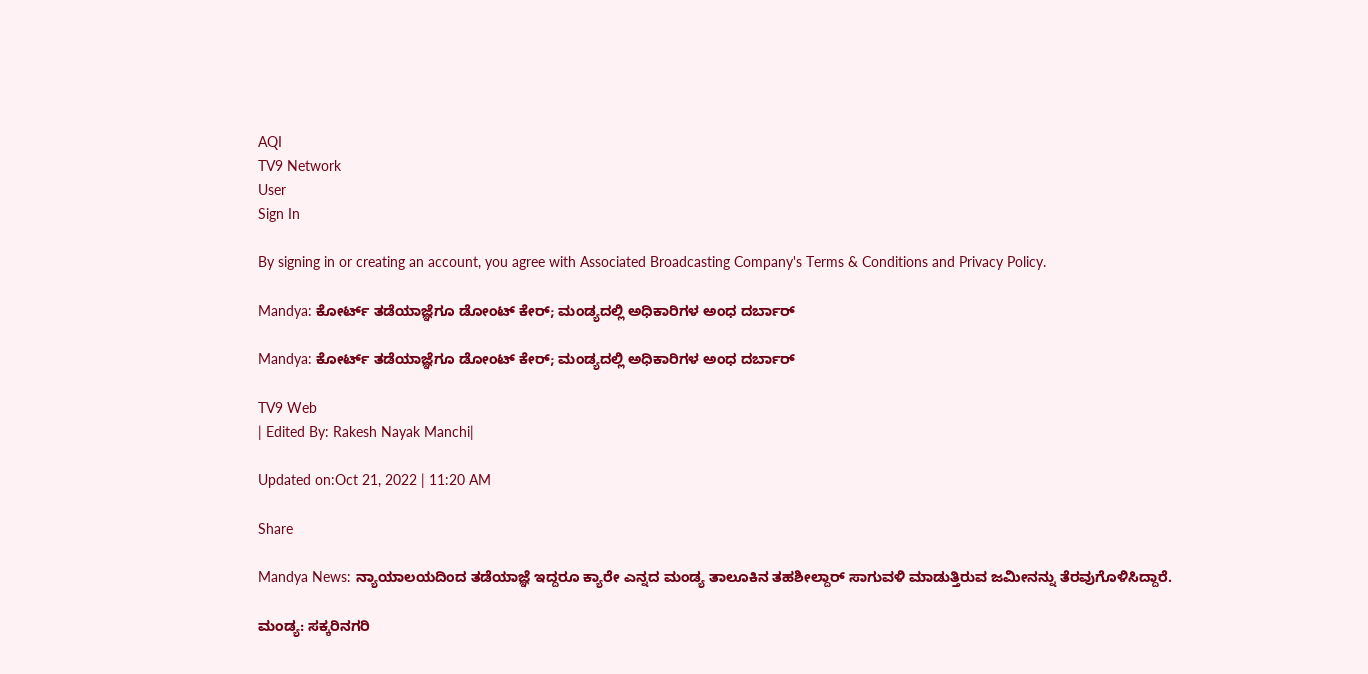AQI
TV9 Network
User
Sign In

By signing in or creating an account, you agree with Associated Broadcasting Company's Terms & Conditions and Privacy Policy.

Mandya: ಕೋರ್ಟ್ ತಡೆಯಾಜ್ಞೆಗೂ ಡೋಂಟ್ ಕೇರ್; ಮಂಡ್ಯದಲ್ಲಿ ಅಧಿಕಾರಿಗಳ ಅಂಧ ದರ್ಬಾರ್

Mandya: ಕೋರ್ಟ್ ತಡೆಯಾಜ್ಞೆಗೂ ಡೋಂಟ್ ಕೇರ್; ಮಂಡ್ಯದಲ್ಲಿ ಅಧಿಕಾರಿಗಳ ಅಂಧ ದರ್ಬಾರ್

TV9 Web
| Edited By: Rakesh Nayak Manchi|

Updated on:Oct 21, 2022 | 11:20 AM

Share

Mandya News: ನ್ಯಾಯಾಲಯದಿಂದ ತಡೆಯಾಜ್ಞೆ ಇದ್ದರೂ ಕ್ಯಾರೇ ಎನ್ನದ ಮಂಡ್ಯ ತಾಲೂಕಿನ ತಹಶೀಲ್ದಾರ್ ಸಾಗುವಳಿ ಮಾಡುತ್ತಿರುವ ಜಮೀನನ್ನು ತೆರವುಗೊಳಿಸಿದ್ದಾರೆ.

ಮಂಡ್ಯ: ಸಕ್ಕರಿನಗರಿ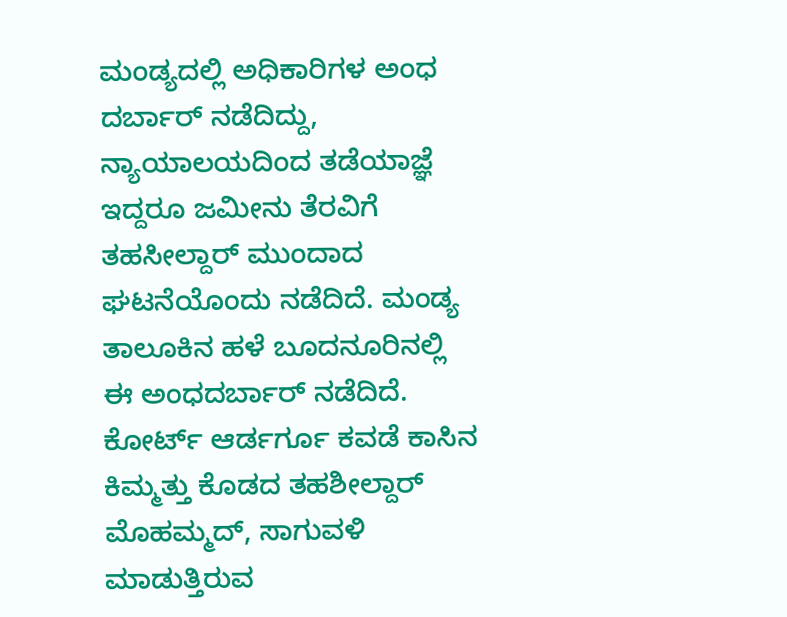ಮಂಡ್ಯದಲ್ಲಿ ಅಧಿಕಾರಿಗಳ ಅಂಧ ದರ್ಬಾರ್ ನಡೆದಿದ್ದು, ನ್ಯಾಯಾಲಯದಿಂದ ತಡೆಯಾಜ್ಞೆ ಇದ್ದರೂ ಜಮೀನು ತೆರವಿಗೆ ತಹಸೀಲ್ದಾರ್ ಮುಂದಾದ ಘಟನೆಯೊಂದು ನಡೆದಿದೆ. ಮಂಡ್ಯ ತಾಲೂಕಿನ ಹಳೆ ಬೂದನೂರಿನಲ್ಲಿ ಈ ಅಂಧದರ್ಬಾರ್ ನಡೆದಿದೆ. ಕೋರ್ಟ್ ಆರ್ಡರ್ಗೂ ಕವಡೆ ಕಾಸಿನ ಕಿಮ್ಮತ್ತು ಕೊಡದ ತಹಶೀಲ್ದಾರ್ ಮೊಹಮ್ಮದ್, ಸಾಗುವಳಿ ಮಾಡುತ್ತಿರುವ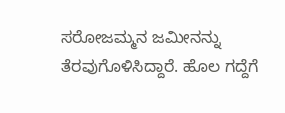ಸರೋಜಮ್ಮನ ಜಮೀನನ್ನು ತೆರವುಗೊಳಿಸಿದ್ದಾರೆ. ಹೊಲ ಗದ್ದೆಗೆ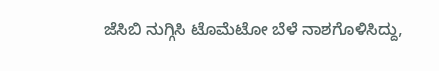ಜೆಸಿಬಿ ನುಗ್ಗಿಸಿ ಟೊಮೆಟೋ ಬೆಳೆ ನಾಶಗೊಳಿಸಿದ್ದು,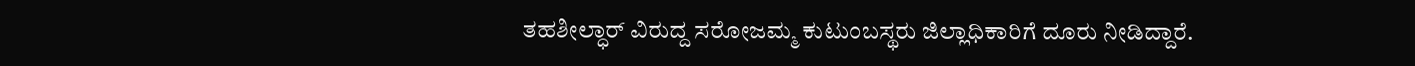ತಹಶೀಲ್ಧಾರ್ ವಿರುದ್ದ ಸರೋಜಮ್ಮ ಕುಟುಂಬಸ್ಥರು ಜಿಲ್ಲಾಧಿಕಾರಿಗೆ ದೂರು ನೀಡಿದ್ದಾರೆ.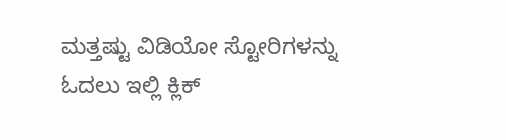ಮತ್ತಷ್ಟು ವಿಡಿಯೋ ಸ್ಟೋರಿಗಳನ್ನು ಓದಲು ಇಲ್ಲಿ ಕ್ಲಿಕ್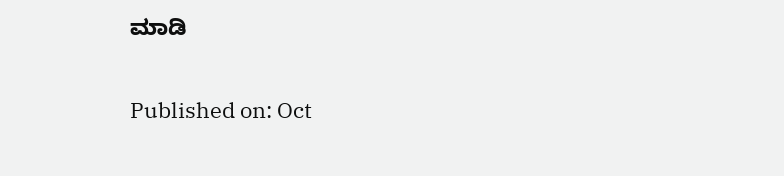ಮಾಡಿ

Published on: Oct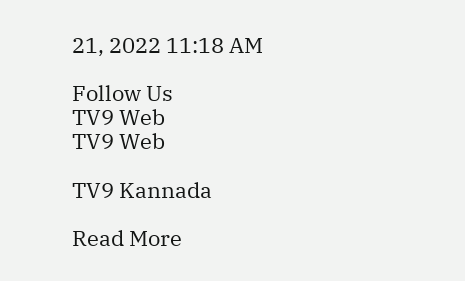21, 2022 11:18 AM

Follow Us
TV9 Web
TV9 Web

TV9 Kannada

Read More